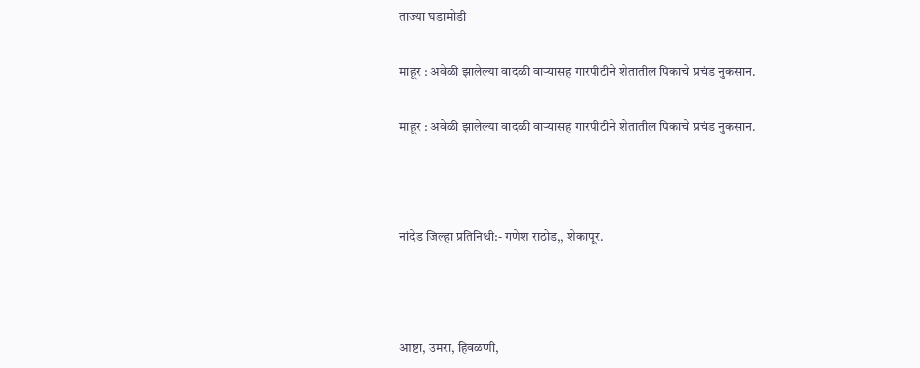ताज्या घडामोडी

माहूर : अवेळी झालेल्या वादळी वाऱ्यासह गारपीटीने शेतातील पिकाचे प्रचंड नुकसान.

माहूर : अवेळी झालेल्या वादळी वाऱ्यासह गारपीटीने शेतातील पिकाचे प्रचंड नुकसान.



नांदेड जिल्हा प्रतिनिधी:- गणेश राठोड,, शेकापूर.



आष्टा, उमरा, हिवळणी,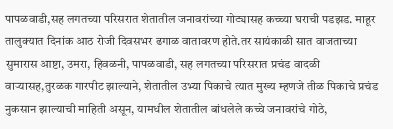पापळवाडी,सह लगतच्या परिसरात शेतातील जनावरांच्या गोट्यासह कच्च्या घराची पडझड. माहूर तालुक्यात दिनांक आठ रोजी दिवसभर ढगाळ वातावरण होते.तर सायंकाळी सात वाजताच्या सुमारास आष्टा, उमरा, हिवळनी, पापळवाडी, सह लगतच्या परिसरात प्रचंड वादळी वाऱ्यासह,तुरळक गारपीट झाल्याने, शेतातील उभ्या पिकाचे त्यात मुख्य म्हणजे तीळ पिकाचे प्रचंड नुकसान झाल्याची माहिती असून, यामधील शेतातील बांधलेले कच्चे जनावरांचे गोठे,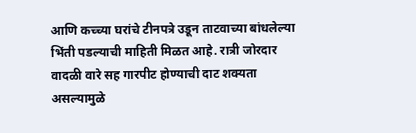आणि कच्च्या घरांचे टीनपत्रे उडून ताटवाच्या बांधलेल्या भिंती पडल्याची माहिती मिळत आहे. रात्री जोरदार वादळी वारे सह गारपीट होण्याची दाट शक्यता असल्यामुळे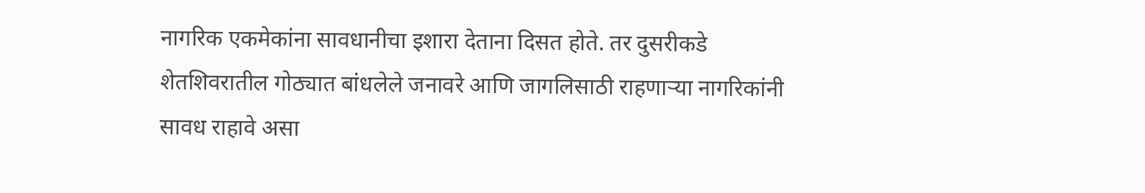नागरिक एकमेकांना सावधानीचा इशारा देताना दिसत होते. तर दुसरीकडे शेतशिवरातील गोठ्यात बांधलेले जनावरे आणि जागलिसाठी राहणाऱ्या नागरिकांनी सावध राहावे असा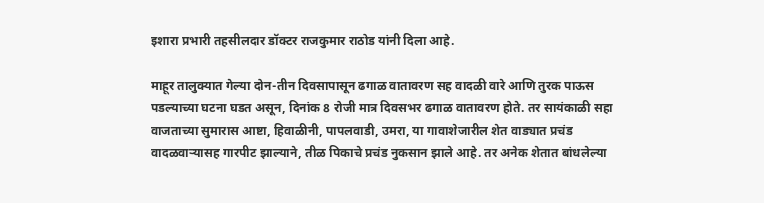इशारा प्रभारी तहसीलदार डॉक्टर राजकुमार राठोड यांनी दिला आहे.

माहूर तालुक्यात गेल्या दोन-तीन दिवसापासून ढगाळ वातावरण सह वादळी वारे आणि तुरक पाऊस पडल्याच्या घटना घडत असून, दिनांक 8 रोजी मात्र दिवसभर ढगाळ वातावरण होते. तर सायंकाळी सहा वाजताच्या सुमारास आष्टा, हिवाळीनी, पापलवाडी, उमरा, या गावाशेजारील शेत वाड्यात प्रचंड वादळवाऱ्यासह गारपीट झाल्याने, तीळ पिकाचे प्रचंड नुकसान झाले आहे. तर अनेक शेतात बांधलेल्या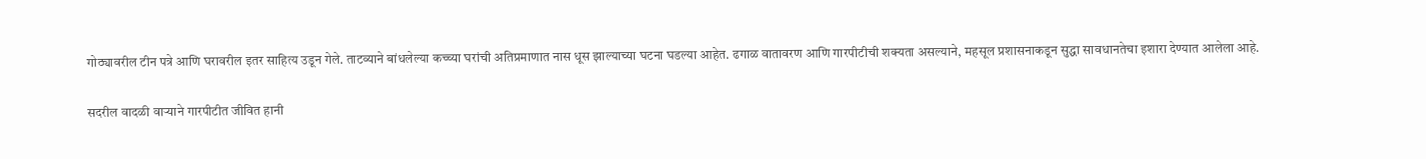गोठ्यावरील टीन पत्रे आणि घरावरील इतर साहित्य उडून गेले. ताटव्याने बांधलेल्या कच्च्या घरांची अतिप्रमाणात नास धूस झाल्याच्या घटना घडल्या आहेत. ढगाळ वातावरण आणि गारपीटीची शक्यता असल्याने, महसूल प्रशासनाकडून सुद्धा सावधानतेचा इशारा देण्यात आलेला आहे.

सदरील वादळी वाऱ्याने गारपीटीत जीवित हानी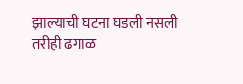झाल्याची घटना घडली नसली तरीही ढगाळ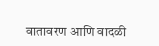वातावरण आणि वादळी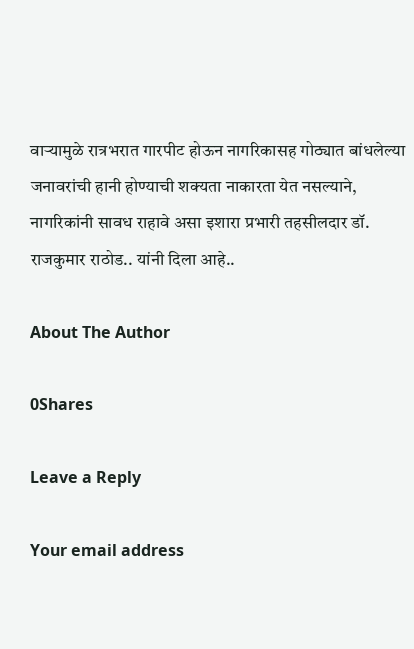वाऱ्यामुळे रात्रभरात गारपीट होऊन नागरिकासह गोठ्यात बांधलेल्या जनावरांची हानी होण्याची शक्यता नाकारता येत नसल्याने, नागरिकांनी सावध राहावे असा इशारा प्रभारी तहसीलदार डॉ. राजकुमार राठोड.. यांनी दिला आहे..

About The Author

0Shares

Leave a Reply

Your email address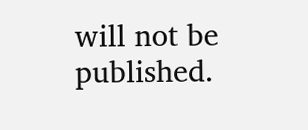will not be published.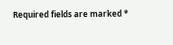Required fields are marked *